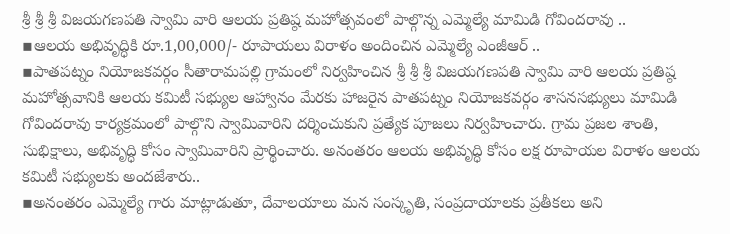శ్రీ శ్రీ శ్రీ విజయగణపతి స్వామి వారి ఆలయ ప్రతిష్ఠ మహోత్సవంలో పాల్గొన్న ఎమ్మెల్యే మామిడి గోవిందరావు ..
▪ఆలయ అభివృద్ధికి రూ.1,00,000/- రూపాయలు విరాళం అందించిన ఎమ్మెల్యే ఎంజీఆర్ ..
▪పాతపట్నం నియోజకవర్గం సీతారామపల్లి గ్రామంలో నిర్వహించిన శ్రీ శ్రీ శ్రీ విజయగణపతి స్వామి వారి ఆలయ ప్రతిష్ఠ మహోత్సవానికి ఆలయ కమిటీ సభ్యుల ఆహ్వానం మేరకు హాజరైన పాతపట్నం నియోజకవర్గం శాసనసభ్యులు మామిడి గోవిందరావు కార్యక్రమంలో పాల్గొని స్వామివారిని దర్శించుకుని ప్రత్యేక పూజలు నిర్వహించారు. గ్రామ ప్రజల శాంతి, సుభిక్షాలు, అభివృద్ధి కోసం స్వామివారిని ప్రార్థించారు. అనంతరం ఆలయ అభివృద్ధి కోసం లక్ష రూపాయల విరాళం ఆలయ కమిటీ సభ్యులకు అందజేశారు..
▪అనంతరం ఎమ్మెల్యే గారు మాట్లాడుతూ, దేవాలయాలు మన సంస్కృతి, సంప్రదాయాలకు ప్రతీకలు అని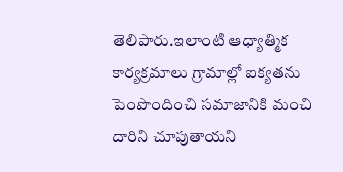తెలిపారు.ఇలాంటి ఆధ్యాత్మిక కార్యక్రమాలు గ్రామాల్లో ఐక్యతను పెంపొందించి సమాజానికి మంచి దారిని చూపుతాయని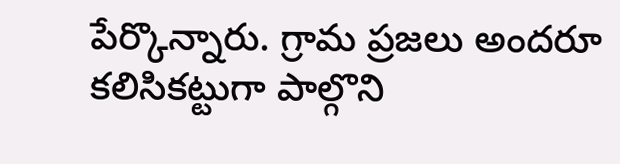పేర్కొన్నారు. గ్రామ ప్రజలు అందరూ కలిసికట్టుగా పాల్గొని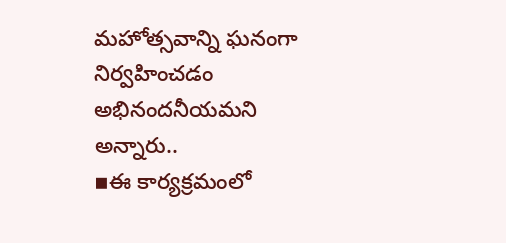మహోత్సవాన్ని ఘనంగా నిర్వహించడం అభినందనీయమని అన్నారు..
▪ఈ కార్యక్రమంలో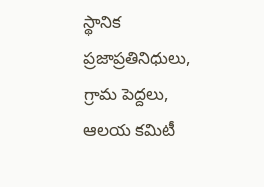స్థానిక ప్రజాప్రతినిధులు, గ్రామ పెద్దలు, ఆలయ కమిటీ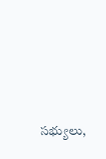సభ్యులు,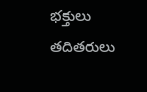భక్తులు తదితరులు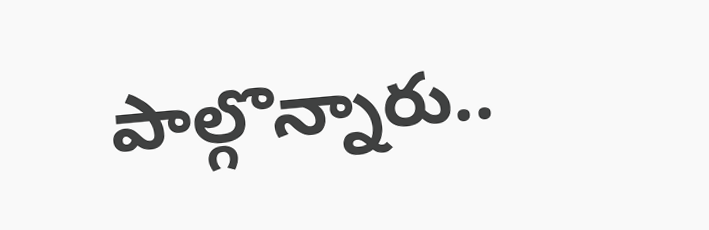పాల్గొన్నారు..